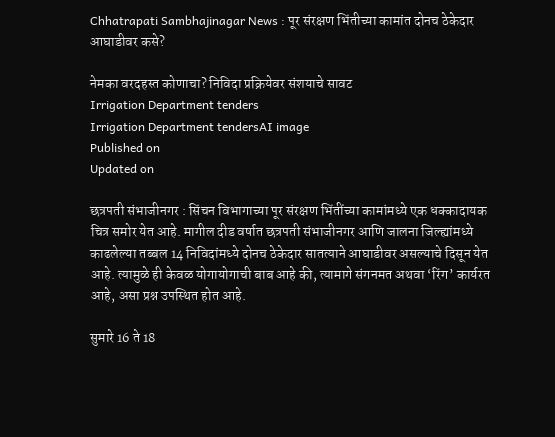Chhatrapati Sambhajinagar News : पूर संरक्षण भिंतीच्या कामांत दोनच ठेकेदार आघाडीवर कसे?

नेमका वरदहस्त कोणाचा? निविदा प्रक्रियेवर संशयाचे सावट
Irrigation Department tenders
Irrigation Department tendersAI image
Published on
Updated on

छत्रपती संभाजीनगर : सिंचन विभागाच्या पूर संरक्षण भिंतींच्या कामांमध्ये एक धक्कादायक चित्र समोर येत आहे. मागील दीड वर्षात छत्रपती संभाजीनगर आणि जालना जिल्ह्यांमध्ये काढलेल्या तब्बल 14 निविदांमध्ये दोनच ठेकेदार सातत्याने आघाडीवर असल्याचे दिसून येत आहे. त्यामुळे ही केवळ योगायोगाची बाब आहे की, त्यामागे संगनमत अथवा ‌‘रिंग‌’ कार्यरत आहे, असा प्रश्न उपस्थित होत आहे.

सुमारे 16 ते 18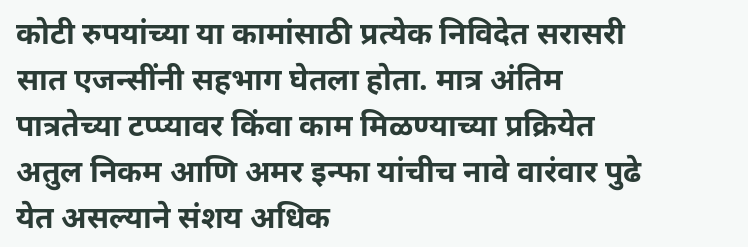कोटी रुपयांच्या या कामांसाठी प्रत्येक निविदेत सरासरी सात एजन्सींनी सहभाग घेतला होता. मात्र अंतिम पात्रतेच्या टप्प्यावर किंवा काम मिळण्याच्या प्रक्रियेत अतुल निकम आणि अमर इन्फा यांचीच नावे वारंवार पुढे येत असल्याने संशय अधिक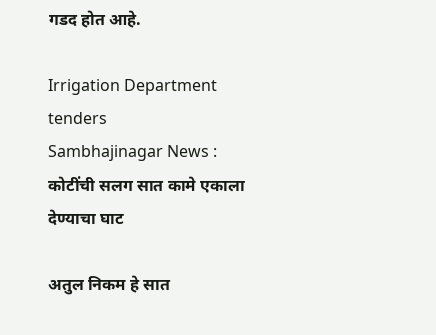गडद होत आहे.

Irrigation Department tenders
Sambhajinagar News : कोटींची सलग सात कामे एकाला देण्याचा घाट

अतुल निकम हे सात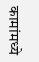कामांमध्ये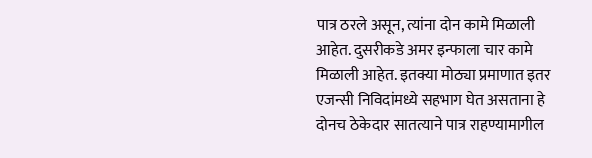पात्र ठरले असून, त्यांना दोन कामे मिळाली आहेत. दुसरीकडे अमर इन्फाला चार कामे मिळाली आहेत. इतक्या मोठ्या प्रमाणात इतर एजन्सी निविदांमध्ये सहभाग घेत असताना हे दोनच ठेकेदार सातत्याने पात्र राहण्यामागील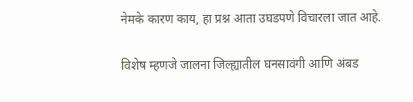नेमके कारण काय, हा प्रश्न आता उघडपणे विचारला जात आहे.

विशेष म्हणजे जालना जिल्ह्यातील घनसावंगी आणि अंबड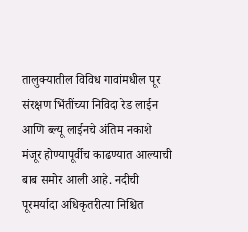तालुक्यातील विविध गावांमधील पूर संरक्षण भिंतींच्या निविदा रेड लाईन आणि ब्ल्यू लाईनचे अंतिम नकाशे मंजूर होण्यापूर्वीच काढण्यात आल्याची बाब समोर आली आहे. नदीची पूरमर्यादा अधिकृतरीत्या निश्चित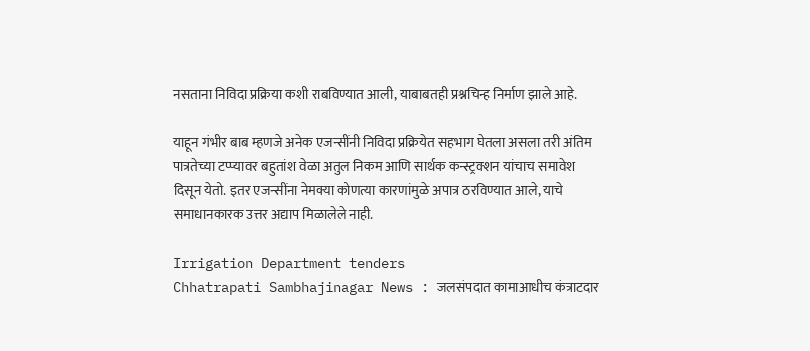नसताना निविदा प्रक्रिया कशी राबविण्यात आली, याबाबतही प्रश्नचिन्ह निर्माण झाले आहे.

याहून गंभीर बाब म्हणजे अनेक एजन्सींनी निविदा प्रक्रियेत सहभाग घेतला असला तरी अंतिम पात्रतेच्या टप्प्यावर बहुतांश वेळा अतुल निकम आणि सार्थक कन्स्ट्रक्शन यांचाच समावेश दिसून येतो. इतर एजन्सींना नेमक्या कोणत्या कारणांमुळे अपात्र ठरविण्यात आले, याचे समाधानकारक उत्तर अद्याप मिळालेले नाही.

Irrigation Department tenders
Chhatrapati Sambhajinagar News : जलसंपदात कामाआधीच कंत्राटदार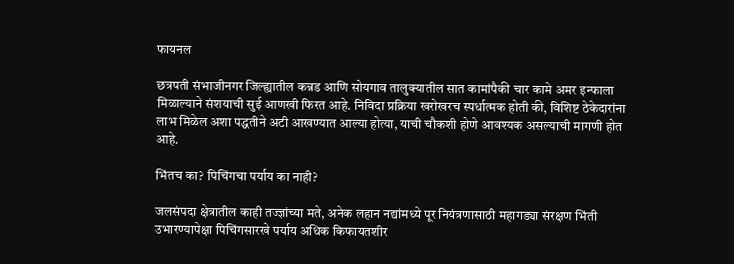फायनल

छत्रपती संभाजीनगर जिल्ह्यातील कन्नड आणि सोयगाव तालुक्यातील सात कामांपैकी चार कामे अमर इन्फाला मिळाल्याने संशयाची सुई आणखी फिरत आहे. निविदा प्रक्रिया खरोखरच स्पर्धात्मक होती की, विशिष्ट ठेकेदारांना लाभ मिळेल अशा पद्धतीने अटी आखण्यात आल्या होत्या, याची चौकशी होणे आवश्यक असल्याची मागणी होत आहे.

भिंतच का? पिचिंगचा पर्याय का नाही?

जलसंपदा क्षेत्रातील काही तज्ज्ञांच्या मते, अनेक लहान नद्यांमध्ये पूर नियंत्रणासाठी महागड्या संरक्षण भिंती उभारण्यापेक्षा पिचिंगसारखे पर्याय अधिक किफायतशीर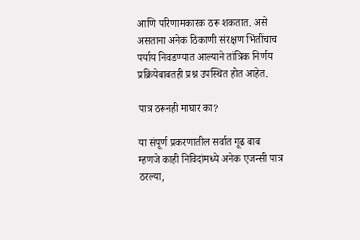आणि परिणामकारक ठरू शकतात. असे असताना अनेक ठिकाणी संरक्षण भिंतींचाच पर्याय निवडण्यात आल्याने तांत्रिक निर्णय प्रक्रियेबाबतही प्रश्न उपस्थित होत आहेत.

पात्र ठरूनही माघार का?

या संपूर्ण प्रकरणातील सर्वात गूढ बाब म्हणजे काही निविदांमध्ये अनेक एजन्सी पात्र ठरल्या,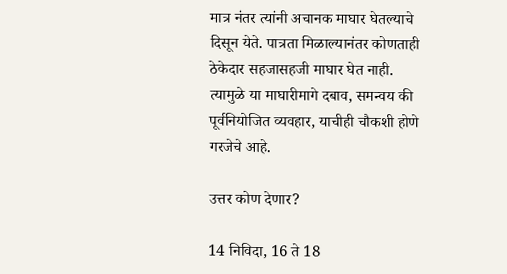मात्र नंतर त्यांनी अचानक माघार घेतल्याचे दिसून येते. पात्रता मिळाल्यानंतर कोणताही ठेकेदार सहजासहजी माघार घेत नाही. त्यामुळे या माघारीमागे दबाव, समन्वय की पूर्वनियोजित व्यवहार, याचीही चौकशी होणे गरजेचे आहे.

उत्तर कोण देणार?

14 निविदा, 16 ते 18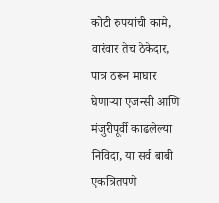कोटी रुपयांची कामे, वारंवार तेच ठेकेदार, पात्र ठरून माघार घेणाऱ्या एजन्सी आणि मंजुरीपूर्वी काढलेल्या निविदा, या सर्व बाबी एकत्रितपणे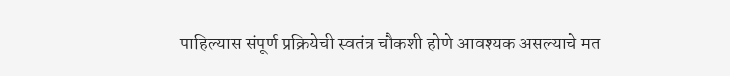पाहिल्यास संपूर्ण प्रक्रियेची स्वतंत्र चौकशी होणे आवश्यक असल्याचे मत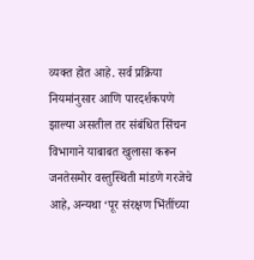व्यक्त होत आहे. सर्व प्रक्रिया नियमांनुसार आणि पारदर्शकपणे झाल्या असतील तर संबंधित सिंचन विभागाने याबाबत खुलासा करून जनतेसमोर वस्तुस्थिती मांडणे गरजेचे आहे, अन्यथा ‌‘पूर संरक्षण भिंतींच्या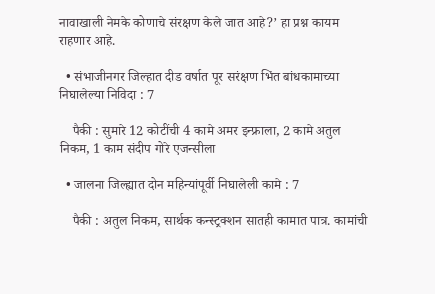नावाखाली नेमके कोणाचे संरक्षण केले जात आहे?’ हा प्रश्न कायम राहणार आहे.

  • संभाजीनगर जिल्हात दीड वर्षात पूर सरंक्षण भिंत बांधकामाच्या निघालेल्या निविदा : 7

    पैकी : सुमारे 12 कोटींची 4 कामे अमर इन्फ्राला, 2 कामे अतुल निकम, 1 काम संदीप गोरे एजन्सीला

  • जालना जिल्ह्यात दोन महिन्यांपूर्वी निघालेली कामे : 7

    पैकी : अतुल निकम, सार्थक कन्स्ट्रक्शन सातही कामात पात्र. कामांची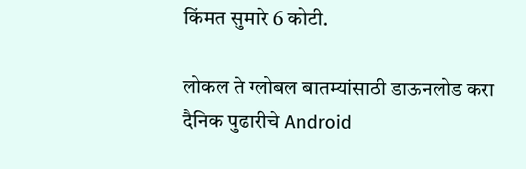किंमत सुमारे 6 कोटी.

लोकल ते ग्लोबल बातम्यांसाठी डाऊनलोड करा दैनिक पुढारीचे Android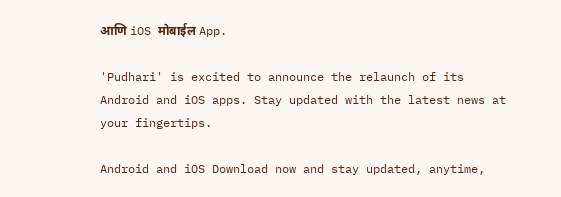आणि iOS मोबाईल App.

'Pudhari' is excited to announce the relaunch of its Android and iOS apps. Stay updated with the latest news at your fingertips.

Android and iOS Download now and stay updated, anytime,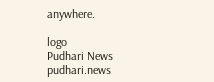anywhere.

logo
Pudhari News
pudhari.news